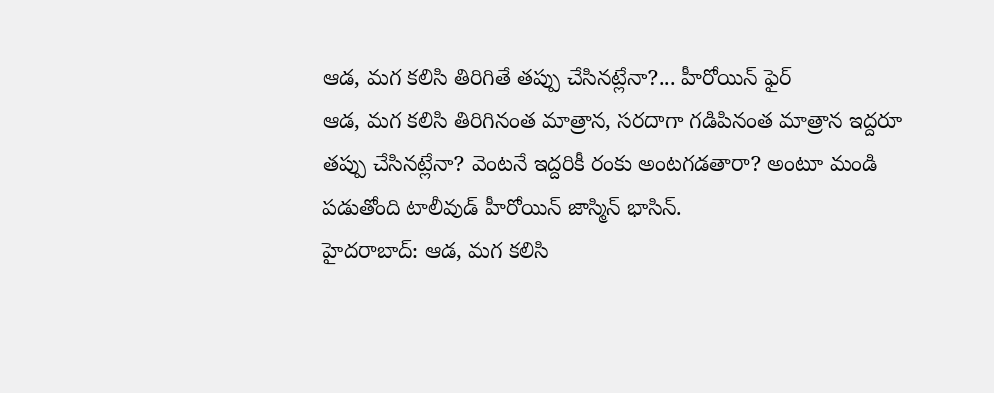ఆడ, మగ కలిసి తిరిగితే తప్పు చేసినట్లేనా?... హీరోయిన్ ఫైర్
ఆడ, మగ కలిసి తిరిగినంత మాత్రాన, సరదాగా గడిపినంత మాత్రాన ఇద్దరూ తప్పు చేసినట్లేనా? వెంటనే ఇద్దరికీ రంకు అంటగడతారా? అంటూ మండి పడుతోంది టాలీవుడ్ హీరోయిన్ జాస్మిన్ భాసిన్.
హైదరాబాద్: ఆడ, మగ కలిసి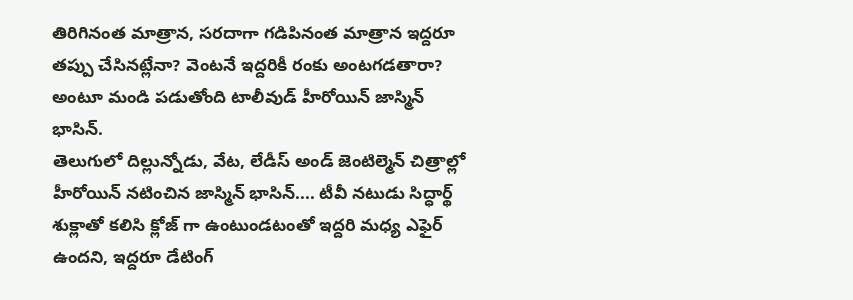తిరిగినంత మాత్రాన, సరదాగా గడిపినంత మాత్రాన ఇద్దరూ తప్పు చేసినట్లేనా? వెంటనే ఇద్దరికీ రంకు అంటగడతారా? అంటూ మండి పడుతోంది టాలీవుడ్ హీరోయిన్ జాస్మిన్ భాసిన్.
తెలుగులో దిల్లున్నోడు, వేట, లేడీస్ అండ్ జెంటిల్మెన్ చిత్రాల్లో హీరోయిన్ నటించిన జాస్మిన్ భాసిన్.... టీవీ నటుడు సిద్ధార్థ్ శుక్లాతో కలిసి క్లోజ్ గా ఉంటుండటంతో ఇద్దరి మధ్య ఎఫైర్ ఉందని, ఇద్దరూ డేటింగ్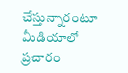చేస్తున్నారంటూ మీడియాలో ప్రచారం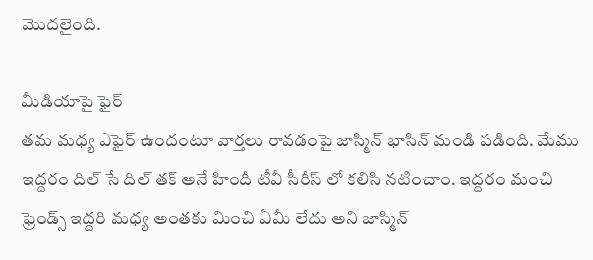మొదలైంది.

మీడియాపై ఫైర్
తమ మధ్య ఎఫైర్ ఉందంటూ వార్తలు రావడంపై జాస్మిన్ భాసిన్ మండి పడింది. మేము ఇద్దరం దిల్ సే దిల్ తక్ అనే హిందీ టీవీ సీరీస్ లో కలిసి నటించాం. ఇద్దరం మంచి ఫ్రెండ్స్ ఇద్దరి మధ్య అంతకు మించి ఏమీ లేదు అని జాస్మిన్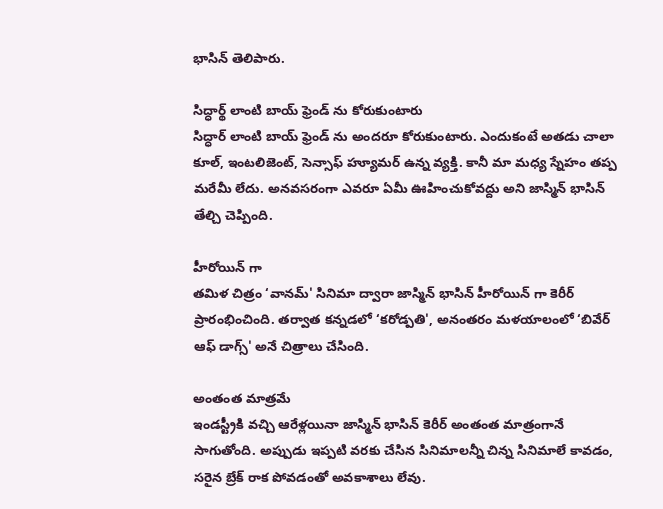భాసిన్ తెలిపారు.

సిద్ధార్థ్ లాంటి బాయ్ ఫ్రెండ్ ను కోరుకుంటారు
సిద్ధార్ లాంటి బాయ్ ఫ్రెండ్ ను అందరూ కోరుకుంటారు. ఎందుకంటే అతడు చాలా కూల్, ఇంటలిజెంట్, సెన్సాఫ్ హ్యూమర్ ఉన్న వ్యక్తి. కానీ మా మధ్య స్నేహం తప్ప మరేమీ లేదు. అనవసరంగా ఎవరూ ఏమీ ఊహించుకోవద్దు అని జాస్మిన్ భాసిన్ తేల్చి చెప్పింది.

హీరోయిన్ గా
తమిళ చిత్రం ‘వానమ్' సినిమా ద్వారా జాస్మిన్ భాసిన్ హీరోయిన్ గా కెరీర్ ప్రారంభించింది. తర్వాత కన్నడలో ‘కరోడ్పతి', అనంతరం మళయాలంలో ‘బివేర్ ఆఫ్ డాగ్స్' అనే చిత్రాలు చేసింది.

అంతంత మాత్రమే
ఇండస్ట్రీకి వచ్చి ఆరేళ్లయినా జాస్మిన్ భాసిన్ కెరీర్ అంతంత మాత్రంగానే సాగుతోంది. అప్పుడు ఇప్పటి వరకు చేసిన సినిమాలన్నీ చిన్న సినిమాలే కావడం, సరైన బ్రేక్ రాక పోవడంతో అవకాశాలు లేవు.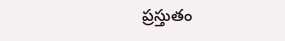ప్రస్తుతం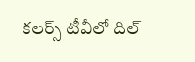కలర్స్ టీవీలో దిల్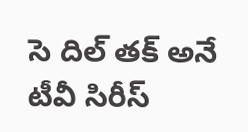సె దిల్ తక్ అనే టీవీ సిరీస్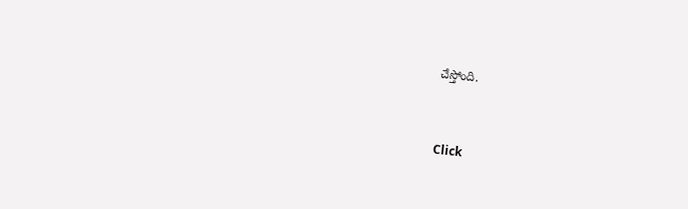చేస్తోంది.


Click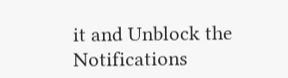it and Unblock the Notifications